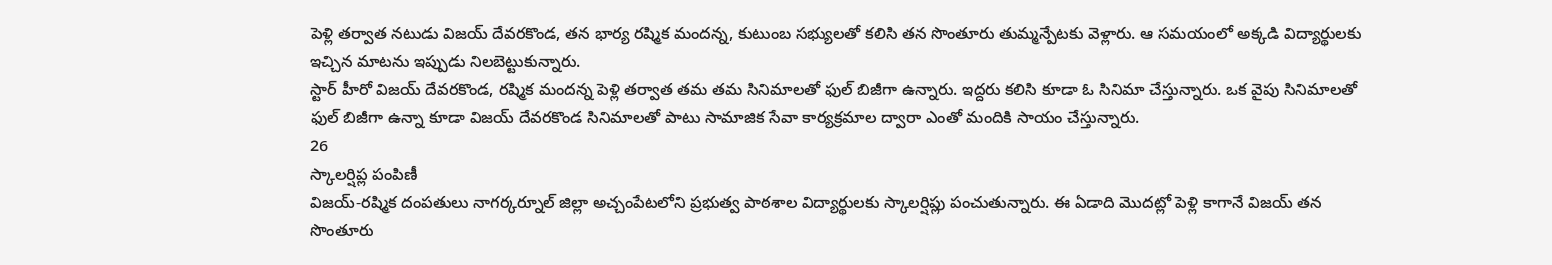పెళ్లి తర్వాత నటుడు విజయ్ దేవరకొండ, తన భార్య రష్మిక మందన్న, కుటుంబ సభ్యులతో కలిసి తన సొంతూరు తుమ్మన్పేటకు వెళ్లారు. ఆ సమయంలో అక్కడి విద్యార్థులకు ఇచ్చిన మాటను ఇప్పుడు నిలబెట్టుకున్నారు.
స్టార్ హీరో విజయ్ దేవరకొండ, రష్మిక మందన్న పెళ్లి తర్వాత తమ తమ సినిమాలతో ఫుల్ బిజీగా ఉన్నారు. ఇద్దరు కలిసి కూడా ఓ సినిమా చేస్తున్నారు. ఒక వైపు సినిమాలతో ఫుల్ బిజీగా ఉన్నా కూడా విజయ్ దేవరకొండ సినిమాలతో పాటు సామాజిక సేవా కార్యక్రమాల ద్వారా ఎంతో మందికి సాయం చేస్తున్నారు.
26
స్కాలర్షిప్ల పంపిణీ
విజయ్-రష్మిక దంపతులు నాగర్కర్నూల్ జిల్లా అచ్చంపేటలోని ప్రభుత్వ పాఠశాల విద్యార్థులకు స్కాలర్షిప్లు పంచుతున్నారు. ఈ ఏడాది మొదట్లో పెళ్లి కాగానే విజయ్ తన సొంతూరు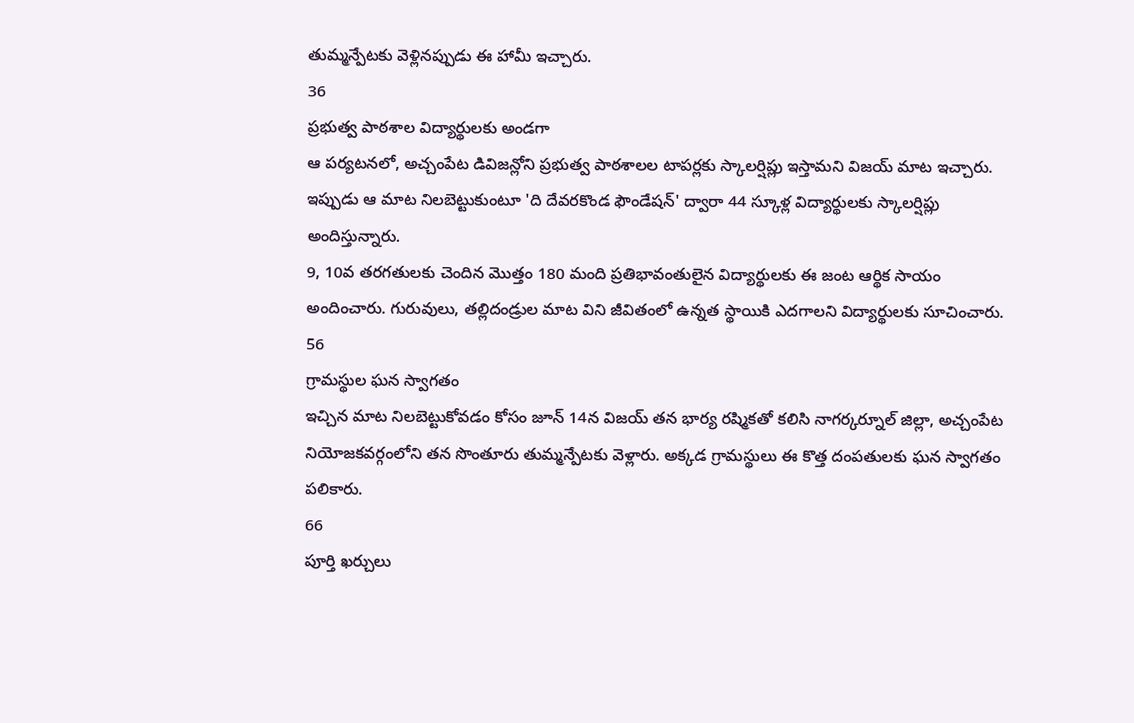తుమ్మన్పేటకు వెళ్లినప్పుడు ఈ హామీ ఇచ్చారు.
36
ప్రభుత్వ పాఠశాల విద్యార్థులకు అండగా
ఆ పర్యటనలో, అచ్చంపేట డివిజన్లోని ప్రభుత్వ పాఠశాలల టాపర్లకు స్కాలర్షిప్లు ఇస్తామని విజయ్ మాట ఇచ్చారు. ఇప్పుడు ఆ మాట నిలబెట్టుకుంటూ 'ది దేవరకొండ ఫౌండేషన్' ద్వారా 44 స్కూళ్ల విద్యార్థులకు స్కాలర్షిప్లు అందిస్తున్నారు.
9, 10వ తరగతులకు చెందిన మొత్తం 180 మంది ప్రతిభావంతులైన విద్యార్థులకు ఈ జంట ఆర్థిక సాయం అందించారు. గురువులు, తల్లిదండ్రుల మాట విని జీవితంలో ఉన్నత స్థాయికి ఎదగాలని విద్యార్థులకు సూచించారు.
56
గ్రామస్థుల ఘన స్వాగతం
ఇచ్చిన మాట నిలబెట్టుకోవడం కోసం జూన్ 14న విజయ్ తన భార్య రష్మికతో కలిసి నాగర్కర్నూల్ జిల్లా, అచ్చంపేట నియోజకవర్గంలోని తన సొంతూరు తుమ్మన్పేటకు వెళ్లారు. అక్కడ గ్రామస్థులు ఈ కొత్త దంపతులకు ఘన స్వాగతం పలికారు.
66
పూర్తి ఖర్చులు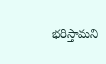భరిస్తామని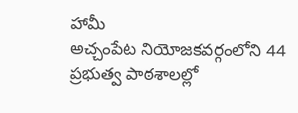హామీ
అచ్చంపేట నియోజకవర్గంలోని 44 ప్రభుత్వ పాఠశాలల్లో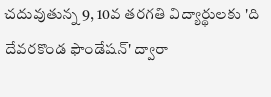చదువుతున్న 9, 10వ తరగతి విద్యార్థులకు 'ది దేవరకొండ ఫౌండేషన్' ద్వారా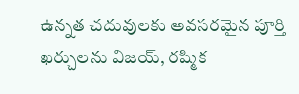ఉన్నత చదువులకు అవసరమైన పూర్తి ఖర్చులను విజయ్, రష్మిక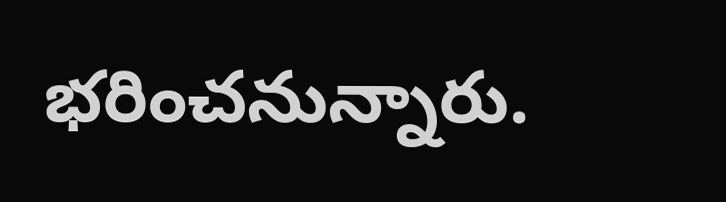భరించనున్నారు.